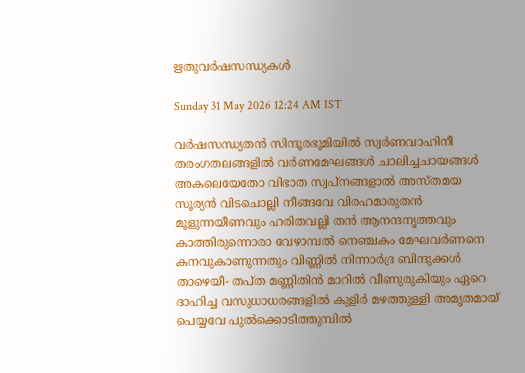ഋതുവർഷസന്ധ്യകൾ

Sunday 31 May 2026 12:24 AM IST

വർഷസന്ധ്യതൻ സിന്ദൂരഭൂമിയിൽ സ്വർണവാഹിനീ തരംഗതലങ്ങളിൽ വർണമേഘങ്ങൾ ചാലിച്ചചായങ്ങൾ അകലെയേതോ വിഭാത സ്വപ്നങ്ങളാൽ അസ്തമയ സൂര്യൻ വിടചൊല്ലി നീങ്ങവേ വിരഹമാരുതൻ മൂളുന്നയീണവും ഹരിതവല്ലി തൻ ആനന്ദനൃത്തവും കാത്തിരുന്നൊരാ വേഴാമ്പൽ നെഞ്ചകം മേഘവർണനെ കനവുകാണുന്നതും വിണ്ണിൽ നിന്നാർദ്ര ബിന്ദുക്കൾ താഴെയീ- തപ്ത മണ്ണിതിൻ മാറിൽ വീണുരുകിയും ഏറെ ദാഹിച്ച വസുധാധരങ്ങളിൽ കുളിർ മഴത്തുള്ളി അമൃതമായ് പെയ്യവേ പുൽക്കൊടിത്തുമ്പിൽ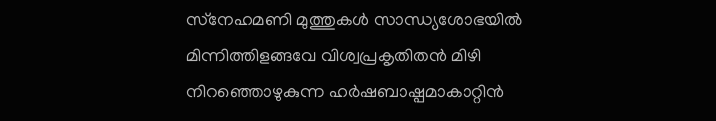സ്‌നേഹമണി മുത്തുകൾ സാന്ധ്യശോഭയിൽ മിന്നിത്തിളങ്ങവേ വിശ്വപ്രകൃതിതൻ മിഴി നിറഞ്ഞൊഴുകുന്ന ഹർഷബാഷ്പമാകാറ്റിൻ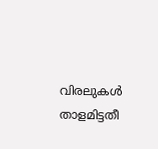വിരലുകൾ താളമിട്ടതീ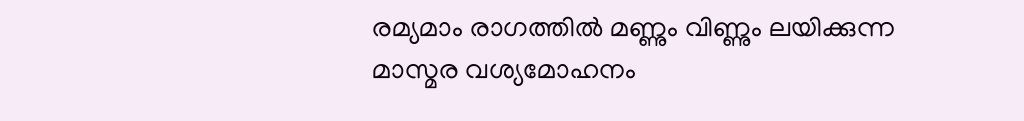രമ്യമാം രാഗത്തിൽ മണ്ണും വിണ്ണും ലയിക്കുന്ന മാസ്മര വശ്യമോഹനം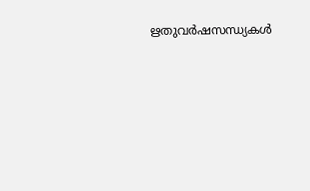ഋതുവർഷസന്ധ്യകൾ